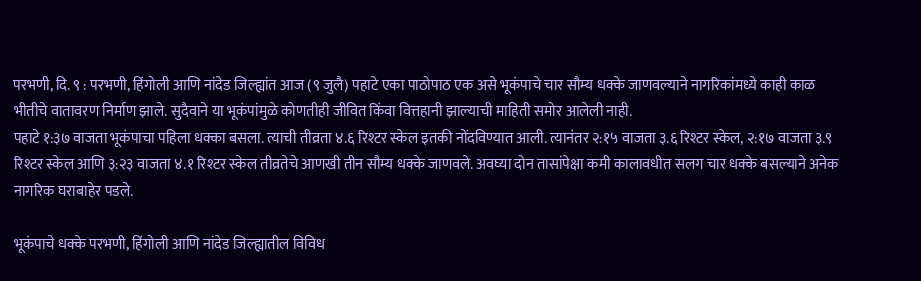परभणी, दि. ९ : परभणी, हिंगोली आणि नांदेड जिल्ह्यांत आज (९ जुलै) पहाटे एका पाठोपाठ एक असे भूकंपाचे चार सौम्य धक्के जाणवल्याने नागरिकांमध्ये काही काळ भीतीचे वातावरण निर्माण झाले. सुदैवाने या भूकंपांमुळे कोणतीही जीवित किंवा वित्तहानी झाल्याची माहिती समोर आलेली नाही.
पहाटे १:३७ वाजता भूकंपाचा पहिला धक्का बसला. त्याची तीव्रता ४.६ रिश्टर स्केल इतकी नोंदविण्यात आली. त्यानंतर २:१५ वाजता ३.६ रिश्टर स्केल, २:१७ वाजता ३.९ रिश्टर स्केल आणि ३:२३ वाजता ४.१ रिश्टर स्केल तीव्रतेचे आणखी तीन सौम्य धक्के जाणवले. अवघ्या दोन तासांपेक्षा कमी कालावधीत सलग चार धक्के बसल्याने अनेक नागरिक घराबाहेर पडले.

भूकंपाचे धक्के परभणी, हिंगोली आणि नांदेड जिल्ह्यातील विविध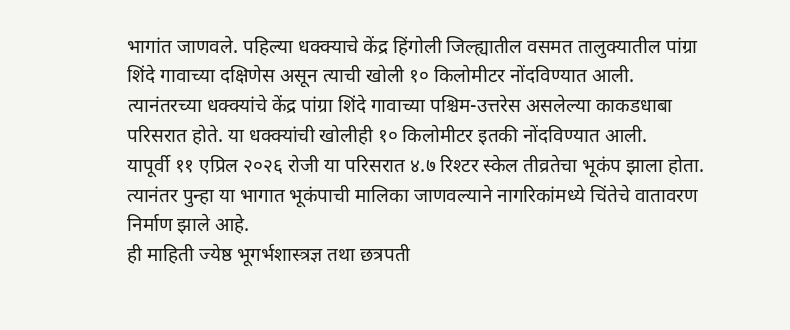भागांत जाणवले. पहिल्या धक्क्याचे केंद्र हिंगोली जिल्ह्यातील वसमत तालुक्यातील पांग्रा शिंदे गावाच्या दक्षिणेस असून त्याची खोली १० किलोमीटर नोंदविण्यात आली. त्यानंतरच्या धक्क्यांचे केंद्र पांग्रा शिंदे गावाच्या पश्चिम-उत्तरेस असलेल्या काकडधाबा परिसरात होते. या धक्क्यांची खोलीही १० किलोमीटर इतकी नोंदविण्यात आली.
यापूर्वी ११ एप्रिल २०२६ रोजी या परिसरात ४.७ रिश्टर स्केल तीव्रतेचा भूकंप झाला होता. त्यानंतर पुन्हा या भागात भूकंपाची मालिका जाणवल्याने नागरिकांमध्ये चिंतेचे वातावरण निर्माण झाले आहे.
ही माहिती ज्येष्ठ भूगर्भशास्त्रज्ञ तथा छत्रपती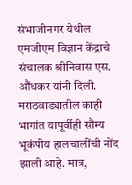संभाजीनगर येथील एमजीएम विज्ञान केंद्राचे संचालक श्रीनिवास एस. औंधकर यांनी दिली.
मराठवाड्यातील काही भागांत यापूर्वीही सौम्य भूकंपीय हालचालींची नोंद झाली आहे. मात्र,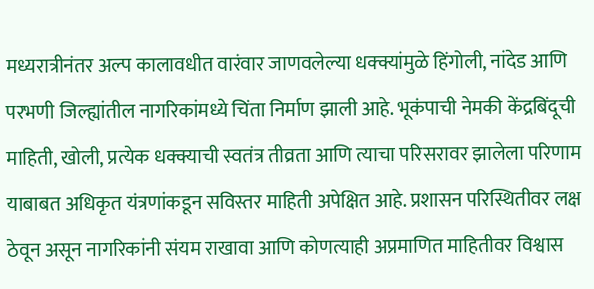मध्यरात्रीनंतर अल्प कालावधीत वारंवार जाणवलेल्या धक्क्यांमुळे हिंगोली, नांदेड आणि परभणी जिल्ह्यांतील नागरिकांमध्ये चिंता निर्माण झाली आहे. भूकंपाची नेमकी केंद्रबिंदूची माहिती, खोली, प्रत्येक धक्क्याची स्वतंत्र तीव्रता आणि त्याचा परिसरावर झालेला परिणाम याबाबत अधिकृत यंत्रणांकडून सविस्तर माहिती अपेक्षित आहे. प्रशासन परिस्थितीवर लक्ष ठेवून असून नागरिकांनी संयम राखावा आणि कोणत्याही अप्रमाणित माहितीवर विश्वास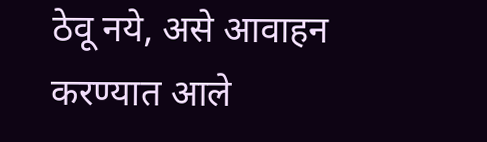ठेवू नये, असे आवाहन करण्यात आले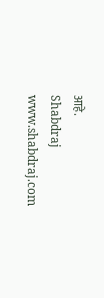आहे.
Shabdraj www.shabdraj.com